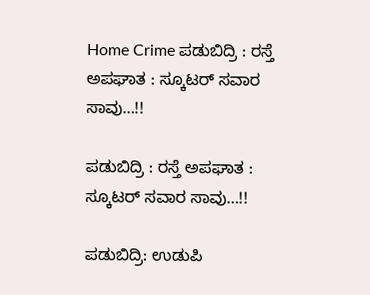Home Crime ಪಡುಬಿದ್ರಿ : ರಸ್ತೆ ಅಪಘಾತ : ಸ್ಕೂಟರ್ ಸವಾರ ಸಾವು…!!

ಪಡುಬಿದ್ರಿ : ರಸ್ತೆ ಅಪಘಾತ : ಸ್ಕೂಟರ್ ಸವಾರ ಸಾವು…!!

ಪಡುಬಿದ್ರಿ: ಉಡುಪಿ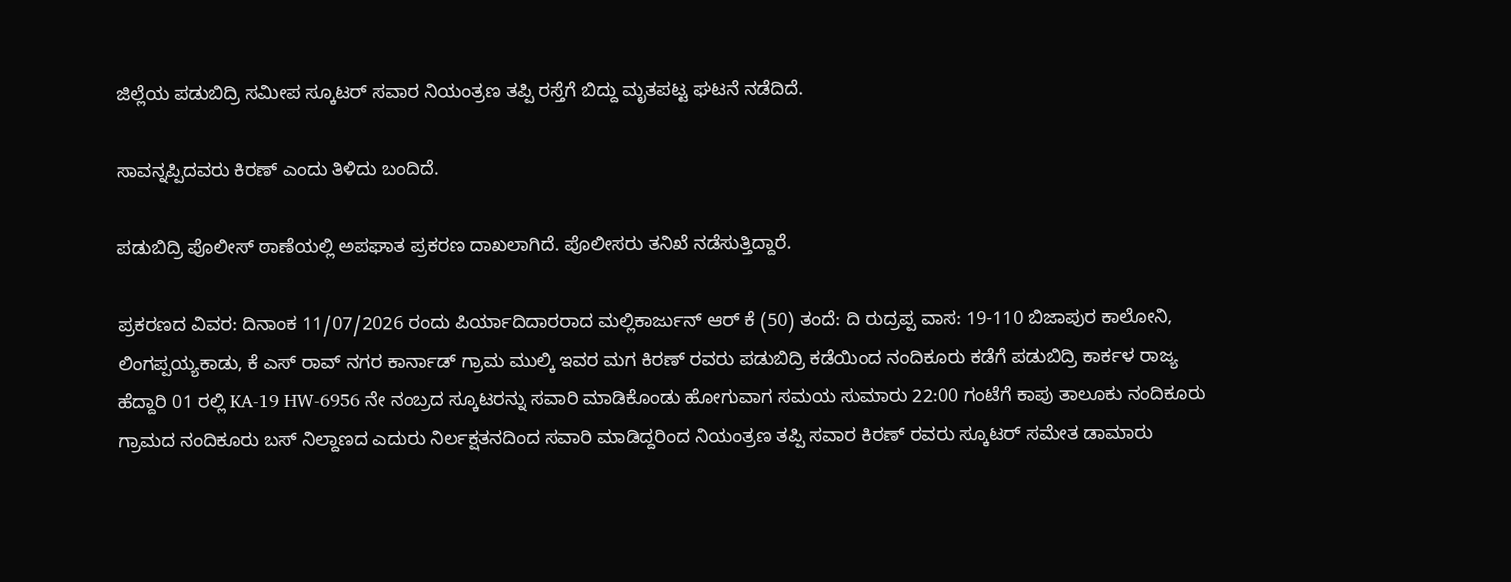ಜಿಲ್ಲೆಯ ಪಡುಬಿದ್ರಿ‌ ಸಮೀಪ ಸ್ಕೂಟರ್ ಸವಾರ ನಿಯಂತ್ರಣ ತಪ್ಪಿ ರಸ್ತೆಗೆ ಬಿದ್ದು ‌ಮೃತಪಟ್ಟ ಘಟನೆ ನಡೆದಿದೆ.

ಸಾವನ್ನಪ್ಪಿದವರು ಕಿರಣ್ ಎಂದು ತಿಳಿದು ಬಂದಿದೆ.

ಪಡುಬಿದ್ರಿ ಪೊಲೀಸ್ ಠಾಣೆಯಲ್ಲಿ ಅಪಘಾತ ಪ್ರಕರಣ ದಾಖಲಾಗಿದೆ. ಪೊಲೀಸರು ತನಿಖೆ ನಡೆಸುತ್ತಿದ್ದಾರೆ.

ಪ್ರಕರಣದ ವಿವರ: ದಿನಾಂಕ 11/07/2026 ರಂದು ಪಿರ್ಯಾದಿದಾರರಾದ ಮಲ್ಲಿಕಾರ್ಜುನ್‌ ಆರ್‌ ಕೆ (50) ತಂದೆ: ದಿ ರುದ್ರಪ್ಪ ವಾಸ: 19-110 ಬಿಜಾಪುರ ಕಾಲೋನಿ, ಲಿಂಗಪ್ಪಯ್ಯಕಾಡು, ಕೆ ಎಸ್‌ ರಾವ್‌ ನಗರ ಕಾರ್ನಾಡ್‌ ಗ್ರಾಮ ಮುಲ್ಕಿ ಇವರ ಮಗ ಕಿರಣ್‌ ರವರು ಪಡುಬಿದ್ರಿ ಕಡೆಯಿಂದ ನಂದಿಕೂರು ಕಡೆಗೆ ಪಡುಬಿದ್ರಿ ಕಾರ್ಕಳ ರಾಜ್ಯ ಹೆದ್ದಾರಿ 01 ರಲ್ಲಿ KA-19 HW-6956 ನೇ ನಂಬ್ರದ ಸ್ಕೂಟರನ್ನು ಸವಾರಿ ಮಾಡಿಕೊಂಡು ಹೋಗುವಾಗ ಸಮಯ ಸುಮಾರು 22:00 ಗಂಟೆಗೆ ಕಾಪು ತಾಲೂಕು ನಂದಿಕೂರು ಗ್ರಾಮದ ನಂದಿಕೂರು ಬಸ್‌ ನಿಲ್ದಾಣದ ಎದುರು ನಿರ್ಲಕ್ಷತನದಿಂದ ಸವಾರಿ ಮಾಡಿದ್ದರಿಂದ ನಿಯಂತ್ರಣ ತಪ್ಪಿ ಸವಾರ ಕಿರಣ್‌ ರವರು ಸ್ಕೂಟರ್‌ ಸಮೇತ ಡಾಮಾರು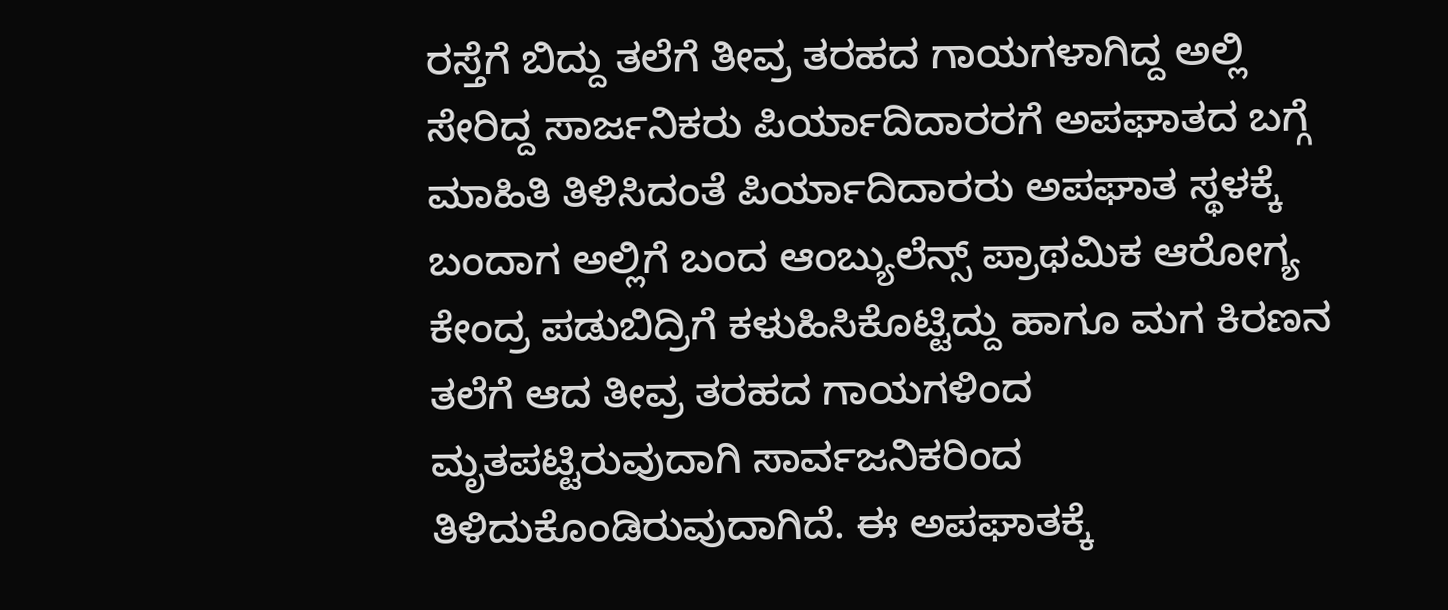ರಸ್ತೆಗೆ ಬಿದ್ದು ತಲೆಗೆ ತೀವ್ರ ತರಹದ ಗಾಯಗಳಾಗಿದ್ದ ಅಲ್ಲಿ ಸೇರಿದ್ದ ಸಾರ್ಜನಿಕರು ಪಿರ್ಯಾದಿದಾರರಗೆ ಅಪಘಾತದ ಬಗ್ಗೆ ಮಾಹಿತಿ ತಿಳಿಸಿದಂತೆ ಪಿರ್ಯಾದಿದಾರರು ಅಪಘಾತ ಸ್ಥಳಕ್ಕೆ ಬಂದಾಗ ಅಲ್ಲಿಗೆ ಬಂದ ಆಂಬ್ಯುಲೆನ್ಸ್‌ ಪ್ರಾಥಮಿಕ ಆರೋಗ್ಯ ಕೇಂದ್ರ ಪಡುಬಿದ್ರಿಗೆ ಕಳುಹಿಸಿಕೊಟ್ಟಿದ್ದು ಹಾಗೂ ಮಗ ಕಿರಣನ ತಲೆಗೆ ಆದ ತೀವ್ರ ತರಹದ ಗಾಯಗಳಿಂದ ಮೃತಪಟ್ಟಿರುವುದಾಗಿ ಸಾರ್ವಜನಿಕರಿಂದ ತಿಳಿದುಕೊಂಡಿರುವುದಾಗಿದೆ. ಈ ಅಪಘಾತಕ್ಕೆ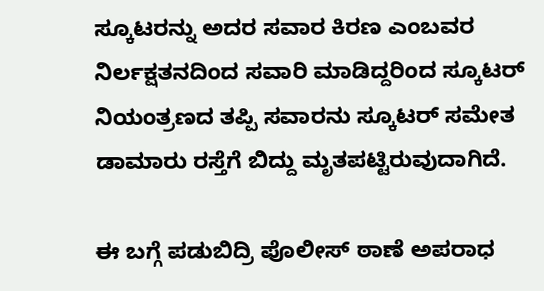ಸ್ಕೂಟರನ್ನು ಅದರ ಸವಾರ ಕಿರಣ ಎಂಬವರ ನಿರ್ಲಕ್ಷತನದಿಂದ ಸವಾರಿ ಮಾಡಿದ್ದರಿಂದ ಸ್ಕೂಟರ್‌ ನಿಯಂತ್ರಣದ ತಪ್ಪಿ ಸವಾರನು ಸ್ಕೂಟರ್‌ ಸಮೇತ ಡಾಮಾರು ರಸ್ತೆಗೆ ಬಿದ್ದು ಮೃತಪಟ್ಟಿರುವುದಾಗಿದೆ.

ಈ ಬಗ್ಗೆ ಪಡುಬಿದ್ರಿ ಪೊಲೀಸ್ ಠಾಣೆ ಅಪರಾಧ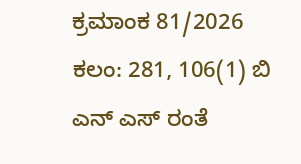ಕ್ರಮಾಂಕ 81/2026 ಕಲಂ: 281, 106(1) ಬಿ ಎನ್‌ ಎಸ್ ರಂತೆ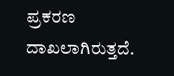ಪ್ರಕರಣ ದಾಖಲಾಗಿರುತ್ತದೆ.